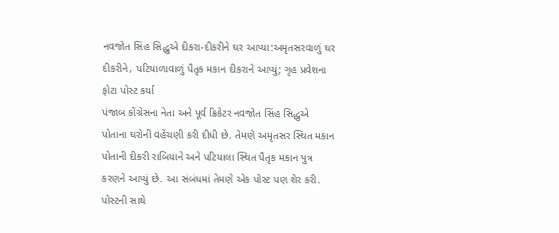નવજોત સિંહ સિદ્ધુએ દીકરા-દીકરીને ઘર આપ્યા:અમૃતસરવાળું ઘર દીકરીને, પટિયાળાવાળું પૈતૃક મકાન દીકરાને આપ્યું; ગૃહ પ્રવેશના ફોટા પોસ્ટ કર્યા
પંજાબ કોંગ્રેસના નેતા અને પૂર્વ ક્રિકેટર નવજોત સિંહ સિદ્ધુએ પોતાના ઘરોની વહેંચણી કરી દીધી છે. તેમણે અમૃતસર સ્થિત મકાન પોતાની દીકરી રાબિયાને અને પટિયાલા સ્થિત પૈતૃક મકાન પુત્ર કરણને આપ્યું છે. આ સંબંધમાં તેમણે એક પોસ્ટ પણ શેર કરી. પોસ્ટની સાથે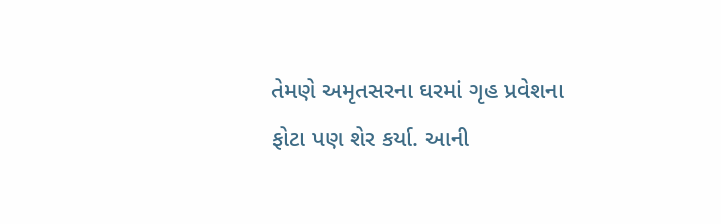તેમણે અમૃતસરના ઘરમાં ગૃહ પ્રવેશના ફોટા પણ શેર કર્યા. આની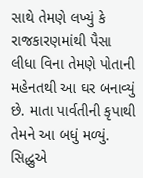સાથે તેમણે લખ્યું કે રાજકારણમાંથી પૈસા લીધા વિના તેમણે પોતાની મહેનતથી આ ઘર બનાવ્યું છે. માતા પાર્વતીની કૃપાથી તેમને આ બધું મળ્યું. સિદ્ધુએ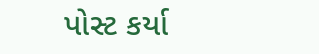પોસ્ટ કર્યા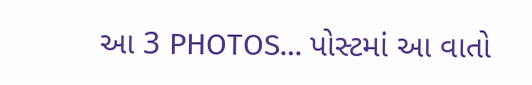આ 3 PHOTOS… પોસ્ટમાં આ વાતો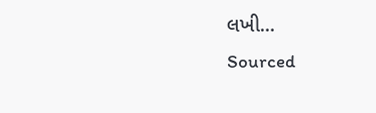લખી...
Sourced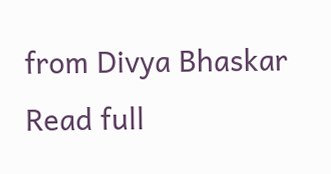from Divya Bhaskar
Read full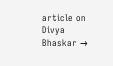article on Divya Bhaskar →